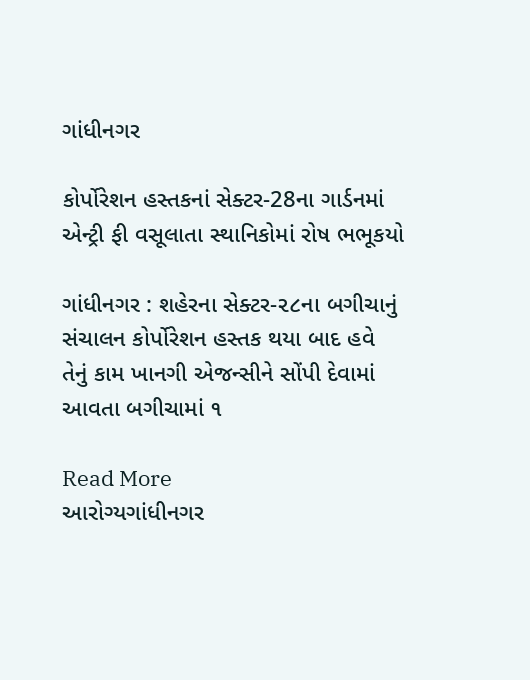ગાંધીનગર

કોર્પોરેશન હસ્તકનાં સેક્ટર-28ના ગાર્ડનમાં એન્ટ્રી ફી વસૂલાતા સ્થાનિકોમાં રોષ ભભૂકયો

ગાંધીનગર : શહેરના સેક્ટર-૨૮ના બગીચાનું સંચાલન કોર્પોરેશન હસ્તક થયા બાદ હવે તેનું કામ ખાનગી એજન્સીને સોંપી દેવામાં આવતા બગીચામાં ૧

Read More
આરોગ્યગાંધીનગર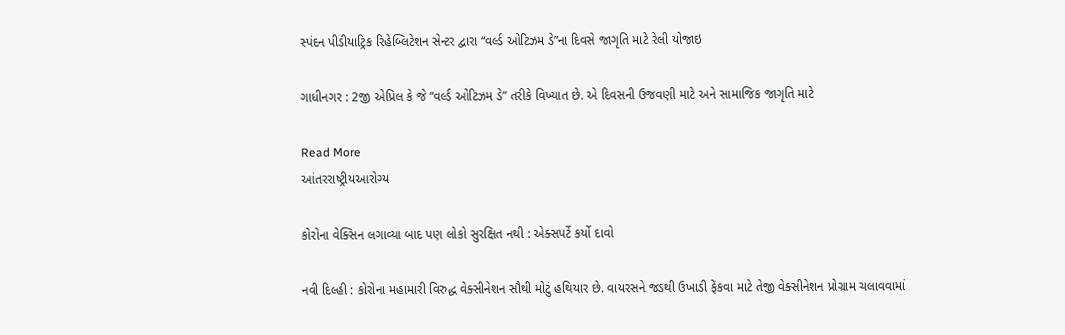સ્પંદન પીડીયાટ્રિક રિહેબ્લિટેશન સેન્ટર દ્વારા “વર્લ્ડ ઓટિઝમ ડે”ના દિવસે જાગૃતિ માટે રેલી યોજાઇ

ગાધીનગર : 2જી એપ્રિલ કે જે “વર્લ્ડ ઓટિઝમ ડે” તરીકે વિખ્યાત છે. એ દિવસની ઉજવણી માટે અને સામાજિક જાગૃતિ માટે

Read More
આંતરરાષ્ટ્રીયઆરોગ્ય

કોરોના વેક્સિન લગાવ્યા બાદ પણ લોકો સુરક્ષિત નથી : એક્સપર્ટે કર્યો દાવો

નવી દિલ્હી : કોરોના મહામારી વિરુદ્ધ વેક્સીનેશન સૌથી મોટું હથિયાર છે. વાયરસને જડથી ઉખાડી ફેંકવા માટે તેજી વેક્સીનેશન પ્રોગ્રામ ચલાવવામાં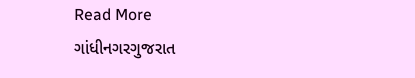Read More
ગાંધીનગરગુજરાત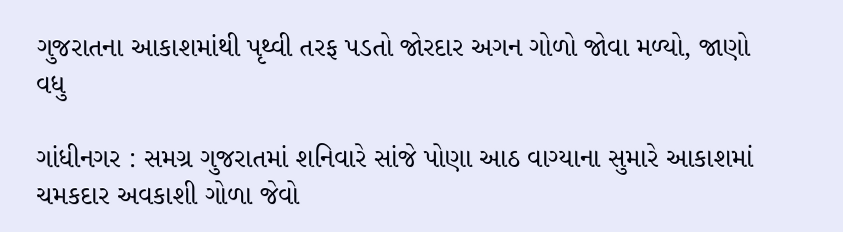ગુજરાતના આકાશમાંથી પૃથ્વી તરફ પડતો જોરદાર અગન ગોળો જોવા મળ્યો, જાણો વધુ

ગાંધીનગર : સમગ્ર ગુજરાતમાં શનિવારે સાંજે પોણા આઠ વાગ્યાના સુમારે આકાશમાં ચમકદાર અવકાશી ગોળા જેવો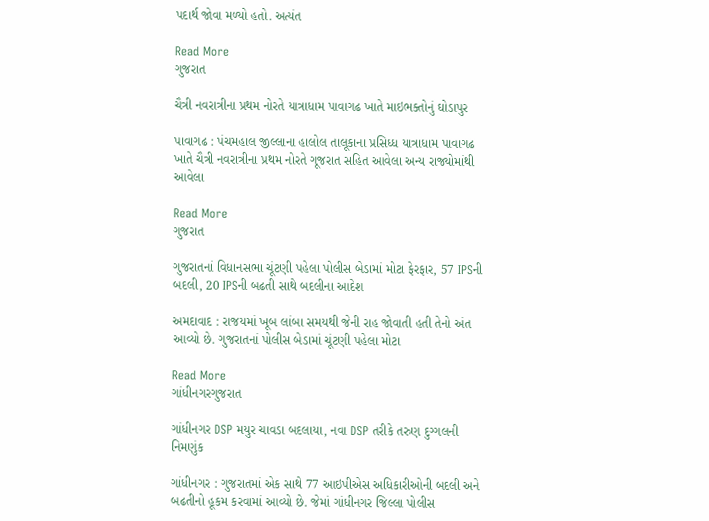પદાર્થ જોવા મળ્યો હતો. અત્યંત

Read More
ગુજરાત

ચૈત્રી નવરાત્રીના પ્રથમ નોરતે યાત્રાધામ પાવાગઢ ખાતે માઇભક્તોનું ઘોડાપુર

પાવાગઢ : પંચમહાલ જીલ્લાના હાલોલ તાલૂકાના પ્રસિધ્ધ યાત્રાધામ પાવાગઢ ખાતે ચૈત્રી નવરાત્રીના પ્રથમ નોરતે ગૂજરાત સહિત આવેલા અન્ય રાજ્યોમાંથી આવેલા

Read More
ગુજરાત

ગુજરાતનાં વિધાનસભા ચૂંટણી પહેલા પોલીસ બેડામાં મોટા ફેરફાર, 57 IPSની બદલી, 20 IPSની બઢતી સાથે બદલીના આદેશ

અમદાવાદ : રાજયમાં ખૂબ લાંબા સમયથી જેની રાહ જોવાતી હતી તેનો અંત આવ્યો છે. ગુજરાતનાં પોલીસ બેડામાં ચૂંટણી પહેલા મોટા

Read More
ગાંધીનગરગુજરાત

ગાંધીનગર DSP મયુર ચાવડા બદલાયા, નવા DSP તરીકે તરુણ દુગ્ગલની નિમણુંક

ગાંધીનગર : ગુજરાતમાં એક સાથે 77 આઇપીએસ અધિકારીઓની બદલી અને બઢતીનો હૂકમ કરવામાં આવ્યો છે. જેમાં ગાંધીનગર જિલ્લા પોલીસ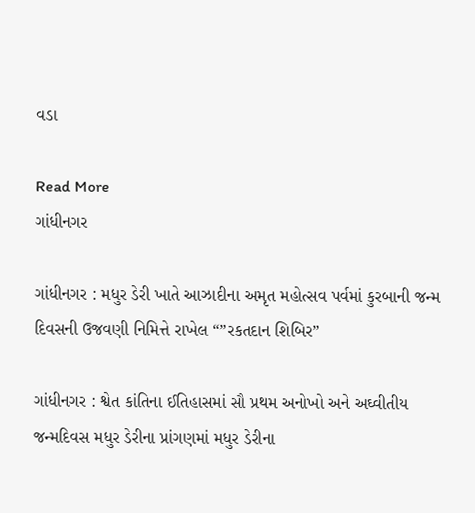વડા

Read More
ગાંધીનગર

ગાંધીનગર : મધુર ડેરી ખાતે આઝાદીના અમૃત મહોત્સવ પર્વમાં કુરબાની જન્મ દિવસની ઉજવણી નિમિત્તે રાખેલ “”રકતદાન શિબિર”

ગાંધીનગર : શ્વેત કાંતિના ઈતિહાસમાં સૌ પ્રથમ અનોખો અને અઘ્વીતીય જન્મદિવસ મધુર ડેરીના પ્રાંગણમાં મધુર ડેરીના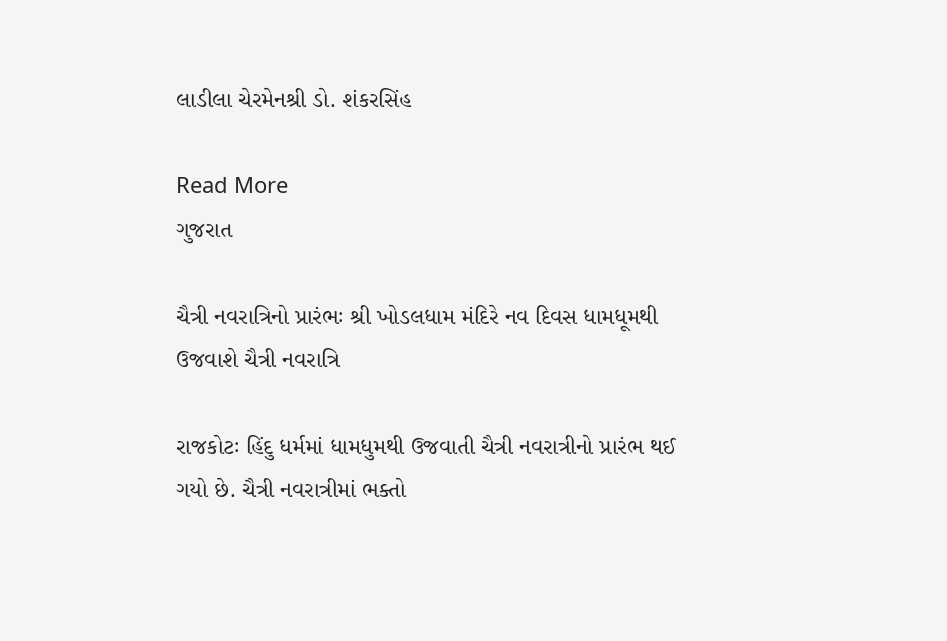લાડીલા ચેરમેનશ્રી ડો. શંકરસિંહ

Read More
ગુજરાત

ચૈત્રી નવરાત્રિનો પ્રારંભઃ શ્રી ખોડલધામ મંદિરે નવ દિવસ ધામધૂમથી ઉજવાશે ચૈત્રી નવરાત્રિ

રાજકોટઃ હિંદુ ધર્મમાં ધામધુમથી ઉજવાતી ચૈત્રી નવરાત્રીનો પ્રારંભ થઈ ગયો છે. ચૈત્રી નવરાત્રીમાં ભક્તો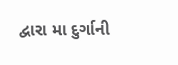દ્વારા મા દુર્ગાની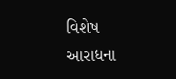વિશેષ આરાધના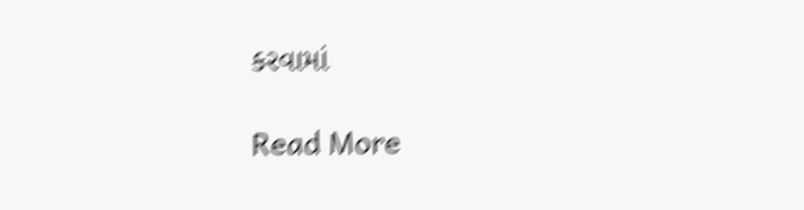કરવામાં

Read More